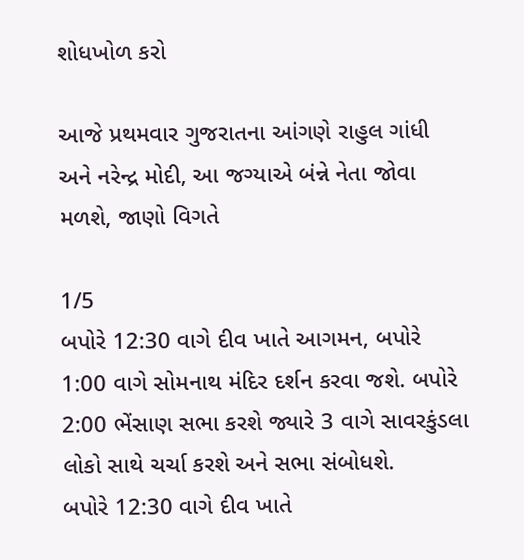શોધખોળ કરો

આજે પ્રથમવાર ગુજરાતના આંગણે રાહુલ ગાંધી અને નરેન્દ્ર મોદી, આ જગ્યાએ બંન્ને નેતા જોવા મળશે, જાણો વિગતે

1/5
બપોરે 12:30 વાગે દીવ ખાતે આગમન, બપોરે 1:00 વાગે સોમનાથ મંદિર દર્શન કરવા જશે. બપોરે 2:00 ભેંસાણ સભા કરશે જ્યારે 3 વાગે સાવરકુંડલા લોકો સાથે ચર્ચા કરશે અને સભા સંબોધશે.
બપોરે 12:30 વાગે દીવ ખાતે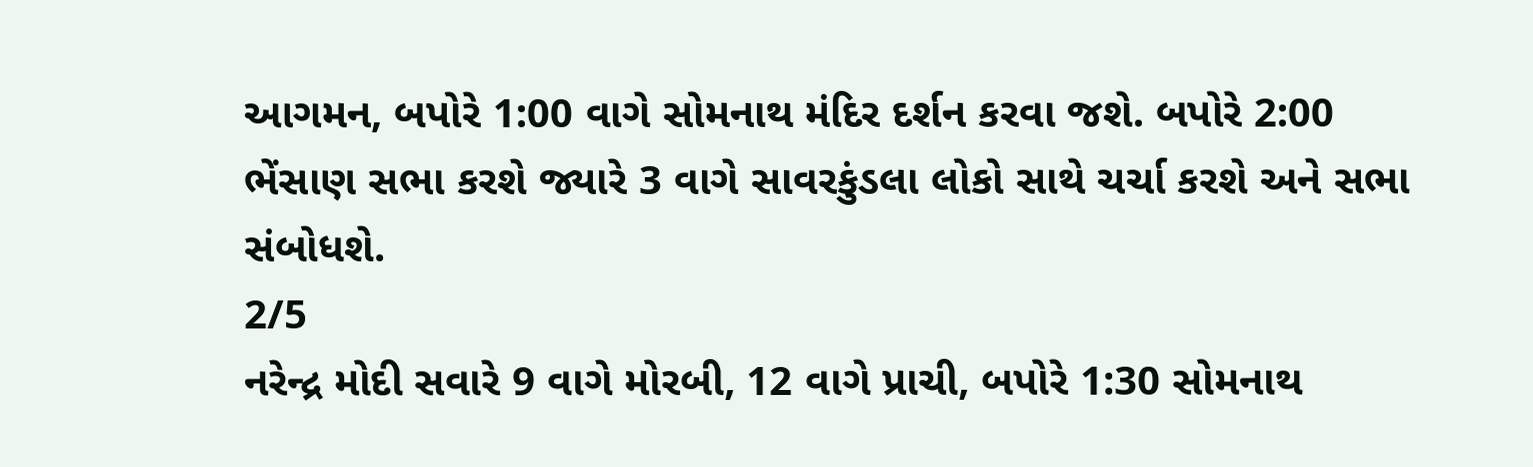આગમન, બપોરે 1:00 વાગે સોમનાથ મંદિર દર્શન કરવા જશે. બપોરે 2:00 ભેંસાણ સભા કરશે જ્યારે 3 વાગે સાવરકુંડલા લોકો સાથે ચર્ચા કરશે અને સભા સંબોધશે.
2/5
નરેન્દ્ર મોદી સવારે 9 વાગે મોરબી, 12 વાગે પ્રાચી, બપોરે 1:30 સોમનાથ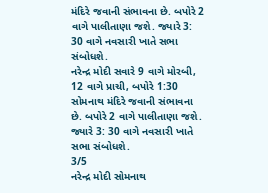મંદિરે જવાની સંભાવના છે. બપોરે 2 વાગે પાલીતાણા જશે. જ્યારે 3: 30 વાગે નવસારી ખાતે સભા સંબોધશે.
નરેન્દ્ર મોદી સવારે 9 વાગે મોરબી, 12 વાગે પ્રાચી, બપોરે 1:30 સોમનાથ મંદિરે જવાની સંભાવના છે. બપોરે 2 વાગે પાલીતાણા જશે. જ્યારે 3: 30 વાગે નવસારી ખાતે સભા સંબોધશે.
3/5
નરેન્દ્ર મોદી સોમનાથ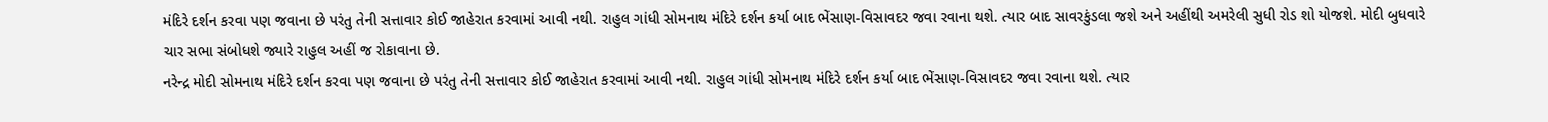મંદિરે દર્શન કરવા પણ જવાના છે પરંતુ તેની સત્તાવાર કોઈ જાહેરાત કરવામાં આવી નથી. રાહુલ ગાંધી સોમનાથ મંદિરે દર્શન કર્યા બાદ ભેંસાણ-વિસાવદર જવા રવાના થશે. ત્યાર બાદ સાવરકુંડલા જશે અને અહીંથી અમરેલી સુધી રોડ શો યોજશે. મોદી બુધવારે ચાર સભા સંબોધશે જ્યારે રાહુલ અહીં જ રોકાવાના છે.
નરેન્દ્ર મોદી સોમનાથ મંદિરે દર્શન કરવા પણ જવાના છે પરંતુ તેની સત્તાવાર કોઈ જાહેરાત કરવામાં આવી નથી. રાહુલ ગાંધી સોમનાથ મંદિરે દર્શન કર્યા બાદ ભેંસાણ-વિસાવદર જવા રવાના થશે. ત્યાર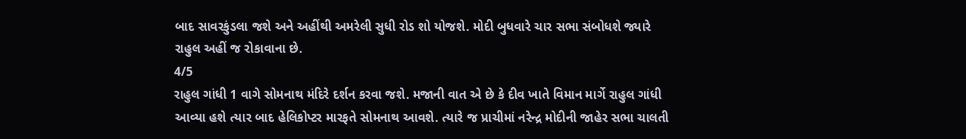બાદ સાવરકુંડલા જશે અને અહીંથી અમરેલી સુધી રોડ શો યોજશે. મોદી બુધવારે ચાર સભા સંબોધશે જ્યારે રાહુલ અહીં જ રોકાવાના છે.
4/5
રાહુલ ગાંધી 1 વાગે સોમનાથ મંદિરે દર્શન કરવા જશે. મજાની વાત એ છે કે દીવ ખાતે વિમાન માર્ગે રાહુલ ગાંધી આવ્યા હશે ત્યાર બાદ હેલિકોપ્ટર મારફતે સોમનાથ આવશે. ત્યારે જ પ્રાચીમાં નરેન્દ્ર મોદીની જાહેર સભા ચાલતી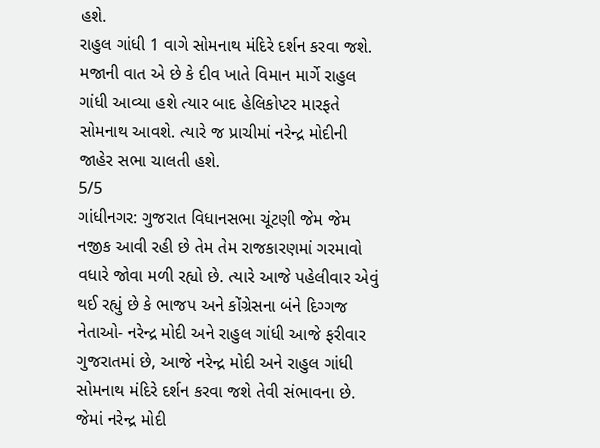હશે.
રાહુલ ગાંધી 1 વાગે સોમનાથ મંદિરે દર્શન કરવા જશે. મજાની વાત એ છે કે દીવ ખાતે વિમાન માર્ગે રાહુલ ગાંધી આવ્યા હશે ત્યાર બાદ હેલિકોપ્ટર મારફતે સોમનાથ આવશે. ત્યારે જ પ્રાચીમાં નરેન્દ્ર મોદીની જાહેર સભા ચાલતી હશે.
5/5
ગાંધીનગર: ગુજરાત વિધાનસભા ચૂંટણી જેમ જેમ નજીક આવી રહી છે તેમ તેમ રાજકારણમાં ગરમાવો વધારે જોવા મળી રહ્યો છે. ત્યારે આજે પહેલીવાર એવું થઈ રહ્યું છે કે ભાજપ અને કોંગ્રેસના બંને દિગ્ગજ નેતાઓ- નરેન્દ્ર મોદી અને રાહુલ ગાંધી આજે ફરીવાર ગુજરાતમાં છે, આજે નરેન્દ્ર મોદી અને રાહુલ ગાંધી સોમનાથ મંદિરે દર્શન કરવા જશે તેવી સંભાવના છે. જેમાં નરેન્દ્ર મોદી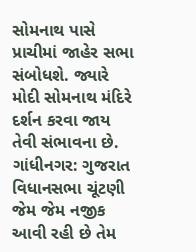સોમનાથ પાસે પ્રાચીમાં જાહેર સભા સંબોધશે. જ્યારે મોદી સોમનાથ મંદિરે દર્શન કરવા જાય તેવી સંભાવના છે.
ગાંધીનગર: ગુજરાત વિધાનસભા ચૂંટણી જેમ જેમ નજીક આવી રહી છે તેમ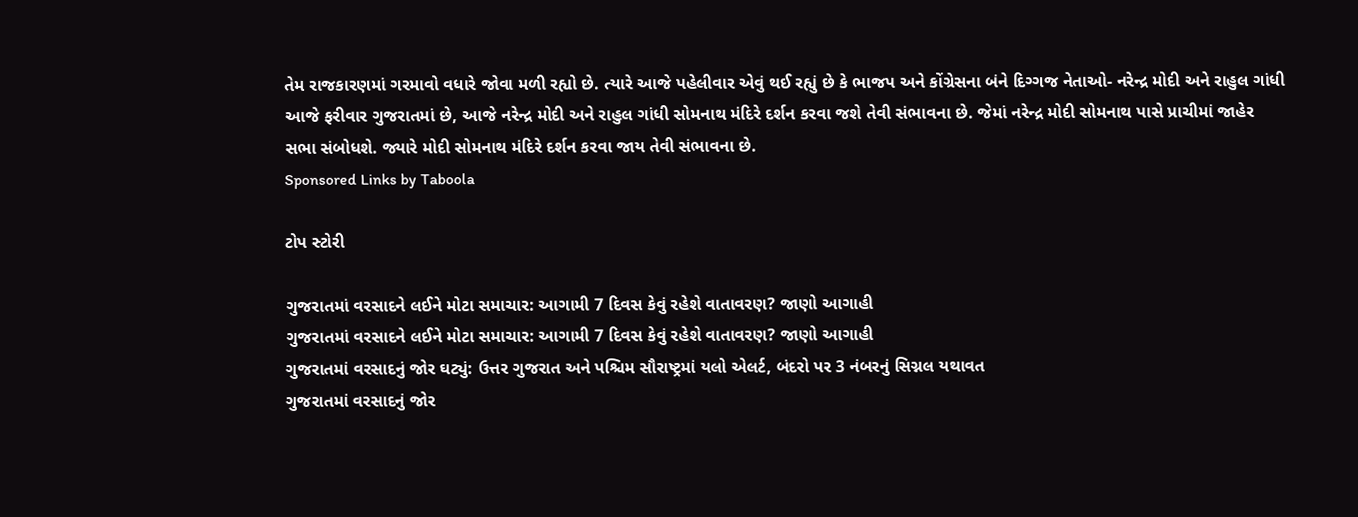તેમ રાજકારણમાં ગરમાવો વધારે જોવા મળી રહ્યો છે. ત્યારે આજે પહેલીવાર એવું થઈ રહ્યું છે કે ભાજપ અને કોંગ્રેસના બંને દિગ્ગજ નેતાઓ- નરેન્દ્ર મોદી અને રાહુલ ગાંધી આજે ફરીવાર ગુજરાતમાં છે, આજે નરેન્દ્ર મોદી અને રાહુલ ગાંધી સોમનાથ મંદિરે દર્શન કરવા જશે તેવી સંભાવના છે. જેમાં નરેન્દ્ર મોદી સોમનાથ પાસે પ્રાચીમાં જાહેર સભા સંબોધશે. જ્યારે મોદી સોમનાથ મંદિરે દર્શન કરવા જાય તેવી સંભાવના છે.
Sponsored Links by Taboola

ટોપ સ્ટોરી

ગુજરાતમાં વરસાદને લઈને મોટા સમાચાર: આગામી 7 દિવસ કેવું રહેશે વાતાવરણ? જાણો આગાહી
ગુજરાતમાં વરસાદને લઈને મોટા સમાચાર: આગામી 7 દિવસ કેવું રહેશે વાતાવરણ? જાણો આગાહી
ગુજરાતમાં વરસાદનું જોર ઘટ્યું: ઉત્તર ગુજરાત અને પશ્ચિમ સૌરાષ્ટ્રમાં યલો એલર્ટ, બંદરો પર 3 નંબરનું સિગ્નલ યથાવત
ગુજરાતમાં વરસાદનું જોર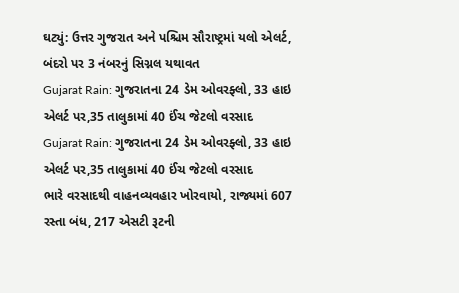ઘટ્યું: ઉત્તર ગુજરાત અને પશ્ચિમ સૌરાષ્ટ્રમાં યલો એલર્ટ, બંદરો પર 3 નંબરનું સિગ્નલ યથાવત
Gujarat Rain: ગુજરાતના 24 ડેમ ઓવરફ્લો, 33 હાઇ એલર્ટ પર,35 તાલુકામાં 40 ઈંચ જેટલો વરસાદ
Gujarat Rain: ગુજરાતના 24 ડેમ ઓવરફ્લો, 33 હાઇ એલર્ટ પર,35 તાલુકામાં 40 ઈંચ જેટલો વરસાદ
ભારે વરસાદથી વાહનવ્યવહાર ખોરવાયો, રાજ્યમાં 607 રસ્તા બંધ, 217 એસટી રૂટની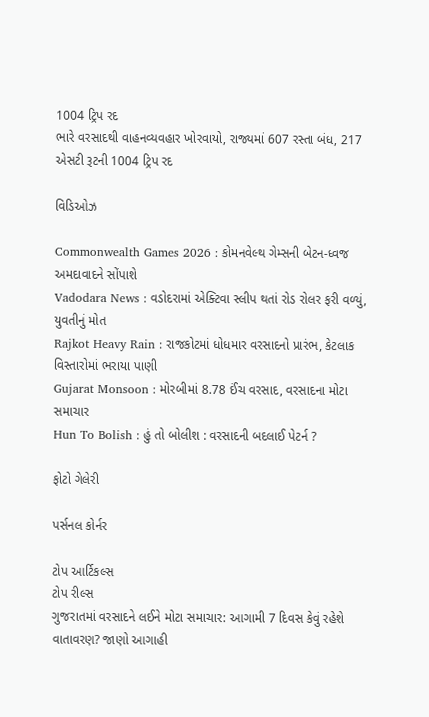1004 ટ્રિપ રદ
ભારે વરસાદથી વાહનવ્યવહાર ખોરવાયો, રાજ્યમાં 607 રસ્તા બંધ, 217 એસટી રૂટની 1004 ટ્રિપ રદ

વિડિઓઝ

Commonwealth Games 2026 : કોમનવેલ્થ ગેમ્સની બેટન-ધ્વજ અમદાવાદને સોંપાશે
Vadodara News : વડોદરામાં એક્ટિવા સ્લીપ થતાં રોડ રોલર ફરી વળ્યું, યુવતીનું મોત
Rajkot Heavy Rain : રાજકોટમાં ધોધમાર વરસાદનો પ્રારંભ, કેટલાક વિસ્તારોમાં ભરાયા પાણી
Gujarat Monsoon : મોરબીમાં 8.78 ઈંચ વરસાદ, વરસાદના મોટા સમાચાર
Hun To Bolish : હું તો બોલીશ : વરસાદની બદલાઈ પેટર્ન ?

ફોટો ગેલેરી

પર્સનલ કોર્નર

ટોપ આર્ટિકલ્સ
ટોપ રીલ્સ
ગુજરાતમાં વરસાદને લઈને મોટા સમાચાર: આગામી 7 દિવસ કેવું રહેશે વાતાવરણ? જાણો આગાહી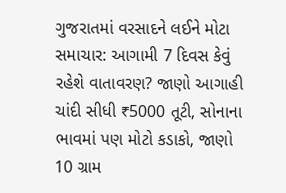ગુજરાતમાં વરસાદને લઈને મોટા સમાચાર: આગામી 7 દિવસ કેવું રહેશે વાતાવરણ? જાણો આગાહી
ચાંદી સીધી ₹5000 તૂટી, સોનાના ભાવમાં પણ મોટો કડાકો, જાણો 10 ગ્રામ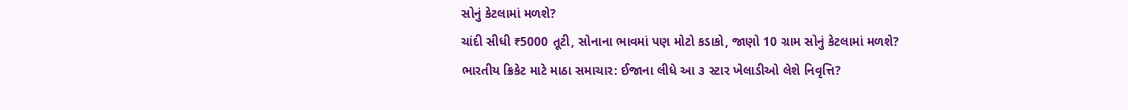સોનું કેટલામાં મળશે?
ચાંદી સીધી ₹5000 તૂટી, સોનાના ભાવમાં પણ મોટો કડાકો, જાણો 10 ગ્રામ સોનું કેટલામાં મળશે?
ભારતીય ક્રિકેટ માટે માઠા સમાચાર: ઈજાના લીધે આ ૩ સ્ટાર ખેલાડીઓ લેશે નિવૃત્તિ?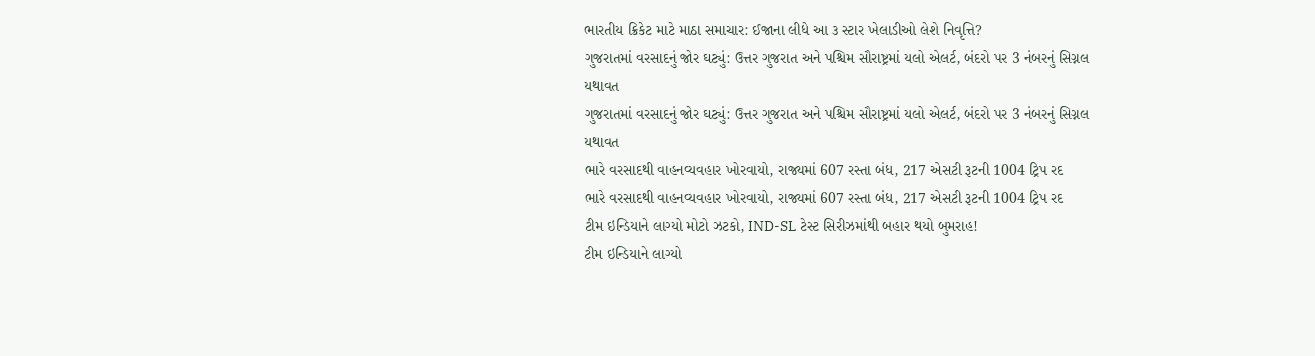ભારતીય ક્રિકેટ માટે માઠા સમાચાર: ઈજાના લીધે આ ૩ સ્ટાર ખેલાડીઓ લેશે નિવૃત્તિ?
ગુજરાતમાં વરસાદનું જોર ઘટ્યું: ઉત્તર ગુજરાત અને પશ્ચિમ સૌરાષ્ટ્રમાં યલો એલર્ટ, બંદરો પર 3 નંબરનું સિગ્નલ યથાવત
ગુજરાતમાં વરસાદનું જોર ઘટ્યું: ઉત્તર ગુજરાત અને પશ્ચિમ સૌરાષ્ટ્રમાં યલો એલર્ટ, બંદરો પર 3 નંબરનું સિગ્નલ યથાવત
ભારે વરસાદથી વાહનવ્યવહાર ખોરવાયો, રાજ્યમાં 607 રસ્તા બંધ, 217 એસટી રૂટની 1004 ટ્રિપ રદ
ભારે વરસાદથી વાહનવ્યવહાર ખોરવાયો, રાજ્યમાં 607 રસ્તા બંધ, 217 એસટી રૂટની 1004 ટ્રિપ રદ
ટીમ ઇન્ડિયાને લાગ્યો મોટો ઝટકો, IND-SL ટેસ્ટ સિરીઝમાંથી બહાર થયો બુમરાહ!
ટીમ ઇન્ડિયાને લાગ્યો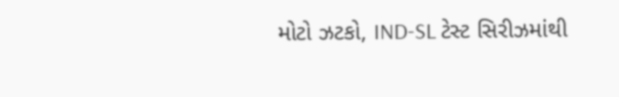મોટો ઝટકો, IND-SL ટેસ્ટ સિરીઝમાંથી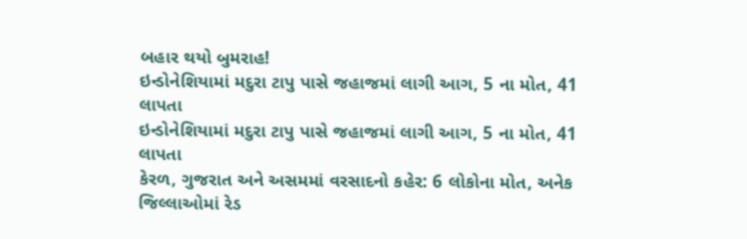બહાર થયો બુમરાહ!
ઇન્ડોનેશિયામાં મદુરા ટાપુ પાસે જહાજમાં લાગી આગ, 5 ના મોત, 41 લાપતા
ઇન્ડોનેશિયામાં મદુરા ટાપુ પાસે જહાજમાં લાગી આગ, 5 ના મોત, 41 લાપતા
કેરળ, ગુજરાત અને અસમમાં વરસાદનો કહેર: 6 લોકોના મોત, અનેક જિલ્લાઓમાં રેડ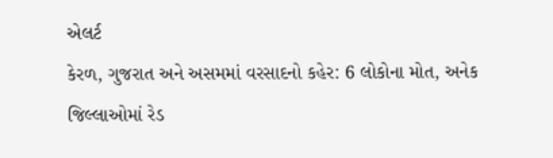એલર્ટ
કેરળ, ગુજરાત અને અસમમાં વરસાદનો કહેર: 6 લોકોના મોત, અનેક જિલ્લાઓમાં રેડ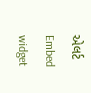એલર્ટ
Embed widget